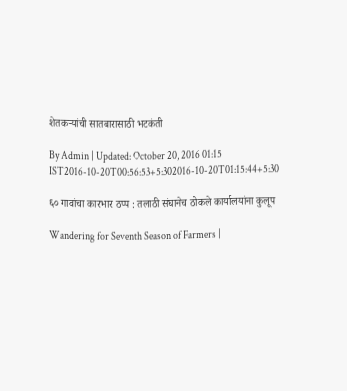शेतकऱ्यांची सातबारासाठी भटकंती

By Admin | Updated: October 20, 2016 01:15 IST2016-10-20T00:56:53+5:302016-10-20T01:15:44+5:30

६० गावांचा कारभार ठप्प : तलाठी संघानेच ठोकले कार्यालयांना कुलूप

Wandering for Seventh Season of Farmers |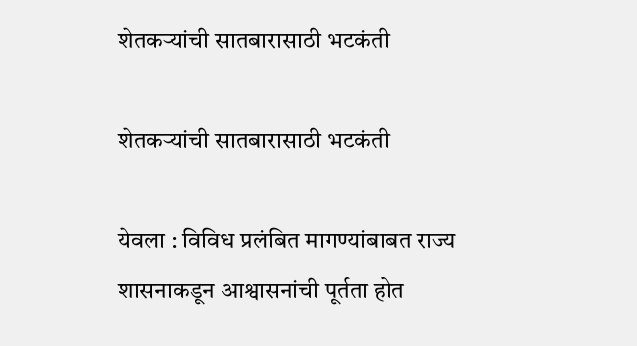शेतकऱ्यांची सातबारासाठी भटकंती

शेतकऱ्यांची सातबारासाठी भटकंती

येवला : विविध प्रलंबित मागण्यांबाबत राज्य शासनाकडून आश्वासनांची पूर्तता होत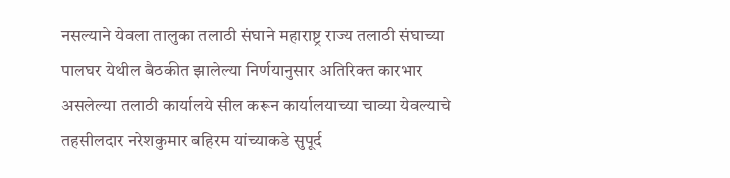नसल्याने येवला तालुका तलाठी संघाने महाराष्ट्र राज्य तलाठी संघाच्या पालघर येथील बैठकीत झालेल्या निर्णयानुसार अतिरिक्त कारभार असलेल्या तलाठी कार्यालये सील करून कार्यालयाच्या चाव्या येवल्याचे तहसीलदार नरेशकुमार बहिरम यांच्याकडे सुपूर्द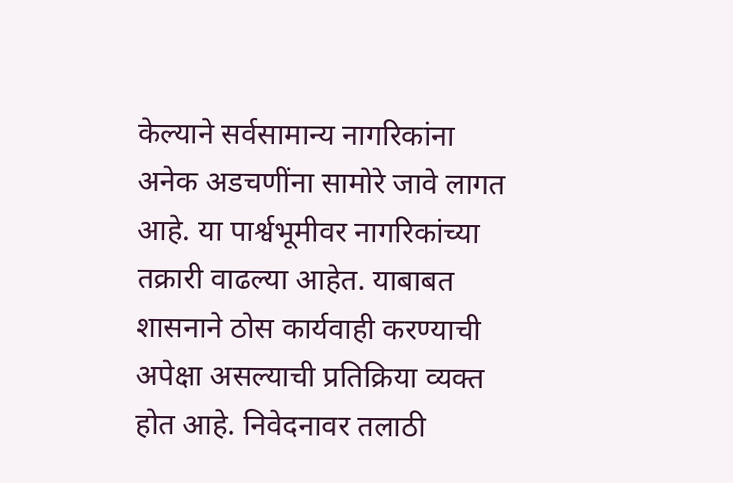केल्याने सर्वसामान्य नागरिकांना अनेक अडचणींना सामोरे जावे लागत आहे. या पार्श्वभूमीवर नागरिकांच्या तक्रारी वाढल्या आहेत. याबाबत शासनाने ठोस कार्यवाही करण्याची अपेक्षा असल्याची प्रतिक्रिया व्यक्त होत आहे. निवेदनावर तलाठी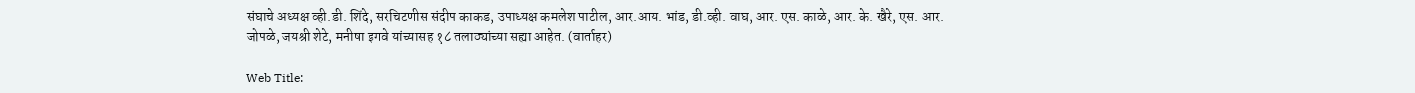संघाचे अध्यक्ष व्ही.डी. शिंदे, सरचिटणीस संदीप काकड, उपाध्यक्ष कमलेश पाटील, आर.आय. भांड, डी.व्ही. वाघ, आर. एस. काळे, आर. के. खैरे, एस. आर. जोपळे, जयश्री शेटे, मनीषा इगवे यांच्यासह १८ तलाठ्यांच्या सह्या आहेत. (वार्ताहर)

Web Title: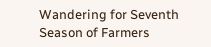Wandering for Seventh Season of Farmers